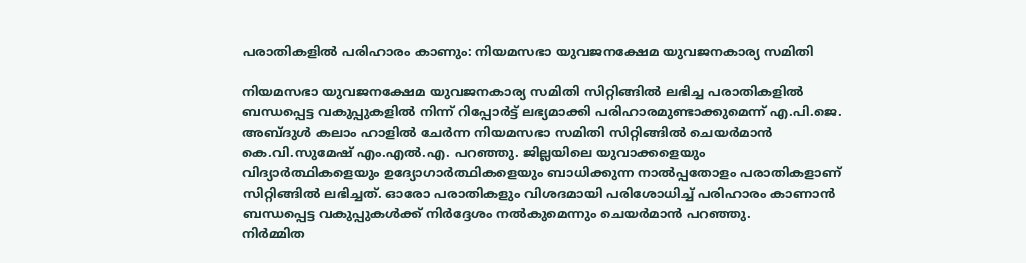പരാതികളില്‍ പരിഹാരം കാണും: നിയമസഭാ യുവജനക്ഷേമ യുവജനകാര്യ സമിതി

നിയമസഭാ യുവജനക്ഷേമ യുവജനകാര്യ സമിതി സിറ്റിങ്ങില്‍ ലഭിച്ച പരാതികളില്‍ ബന്ധപ്പെട്ട വകുപ്പുകളില്‍ നിന്ന് റിപ്പോര്‍ട്ട് ലഭ്യമാക്കി പരിഹാരമുണ്ടാക്കുമെന്ന് എ.പി.ജെ. അബ്ദുള്‍ കലാം ഹാളില്‍ ചേര്‍ന്ന നിയമസഭാ സമിതി സിറ്റിങ്ങില്‍ ചെയര്‍മാന്‍ കെ.വി.സുമേഷ് എം.എല്‍.എ. പറഞ്ഞു. ജില്ലയിലെ യുവാക്കളെയും വിദ്യാര്‍ത്ഥികളെയും ഉദ്യോഗാര്‍ത്ഥികളെയും ബാധിക്കുന്ന നാല്‍പ്പതോളം പരാതികളാണ് സിറ്റിങ്ങില്‍ ലഭിച്ചത്. ഓരോ പരാതികളും വിശദമായി പരിശോധിച്ച് പരിഹാരം കാണാന്‍ ബന്ധപ്പെട്ട വകുപ്പുകള്‍ക്ക് നിര്‍ദ്ദേശം നല്‍കുമെന്നും ചെയര്‍മാന്‍ പറഞ്ഞു.
നിര്‍മ്മിത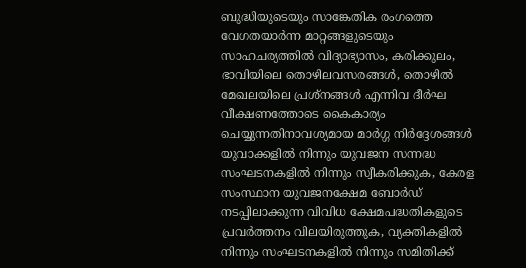ബുദ്ധിയുടെയും സാങ്കേതിക രംഗത്തെ വേഗതയാര്‍ന്ന മാറ്റങ്ങളുടെയും സാഹചര്യത്തില്‍ വിദ്യാഭ്യാസം, കരിക്കുലം, ഭാവിയിലെ തൊഴിലവസരങ്ങള്‍, തൊഴില്‍ മേഖലയിലെ പ്രശ്നങ്ങള്‍ എന്നിവ ദീര്‍ഘ വീക്ഷണത്തോടെ കൈകാര്യം ചെയ്യുന്നതിനാവശ്യമായ മാര്‍ഗ്ഗ നിര്‍ദ്ദേശങ്ങള്‍ യുവാക്കളില്‍ നിന്നും യുവജന സന്നദ്ധ സംഘടനകളില്‍ നിന്നും സ്വീകരിക്കുക, കേരള സംസ്ഥാന യുവജനക്ഷേമ ബോര്‍ഡ് നടപ്പിലാക്കുന്ന വിവിധ ക്ഷേമപദ്ധതികളുടെ പ്രവര്‍ത്തനം വിലയിരുത്തുക, വ്യക്തികളില്‍ നിന്നും സംഘടനകളില്‍ നിന്നും സമിതിക്ക്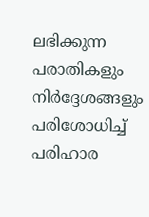ലഭിക്കുന്ന പരാതികളും നിര്‍ദ്ദേശങ്ങളും പരിശോധിച്ച് പരിഹാര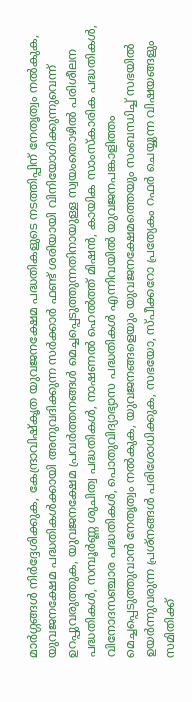മാര്‍ഗ്ഗങ്ങള്‍ നിര്‍ദ്ദേശിക്കുക, കേന്ദ്രാവിഷ്‌കൃത യുവജനക്ഷേമ പദ്ധതികളുടെ നടത്തിപ്പിന് നേതൃത്വം നല്‍കുക, യുവജനക്ഷേമ പദ്ധതികള്‍ക്കായി അനുവദിക്കുന്ന സര്‍ക്കാര്‍ ഫണ്ട് ശരിയായി വിനിയോഗിക്കുന്നുവെന്ന് ഉറപ്പുവരുത്തുക, യുവജനക്ഷേമ പ്രവര്‍ത്തനങ്ങള്‍ മെച്ചപ്പെടുത്തുന്നതിനായുള്ള സ്വയംതൊഴില്‍ പരിശീലന പദ്ധതികള്‍, സമ്പൂര്‍ണ്ണ ശുചിത്വ പദ്ധതികള്‍, നാഷണല്‍ ഹെല്‍ത്ത് മിഷന്‍, കായിക സാംസ്‌കാരിക പദ്ധതികള്‍, വിനോദസഞ്ചാര പദ്ധതികള്‍, പൊതുവിദ്യാഭ്യാസ പദ്ധതികള്‍ എന്നിവയില്‍ യുവജനപങ്കാളിത്തം മെച്ചപ്പെടുത്തുവാന്‍ നേതൃത്വം നല്‍കുക, യുവജനങ്ങളെയും യുവജനക്ഷേമത്തെയും സംബന്ധിച്ച് സഭയില്‍ ഉയര്‍ന്നുവരുന്ന പ്രശ്നങ്ങള്‍ പരിശോധിക്കുക, സഭയോ, സ്പീക്കറോ പ്രത്യേകം റഫര്‍ ചെയ്യുന്ന വിഷയങ്ങളും സമിതിക്ക്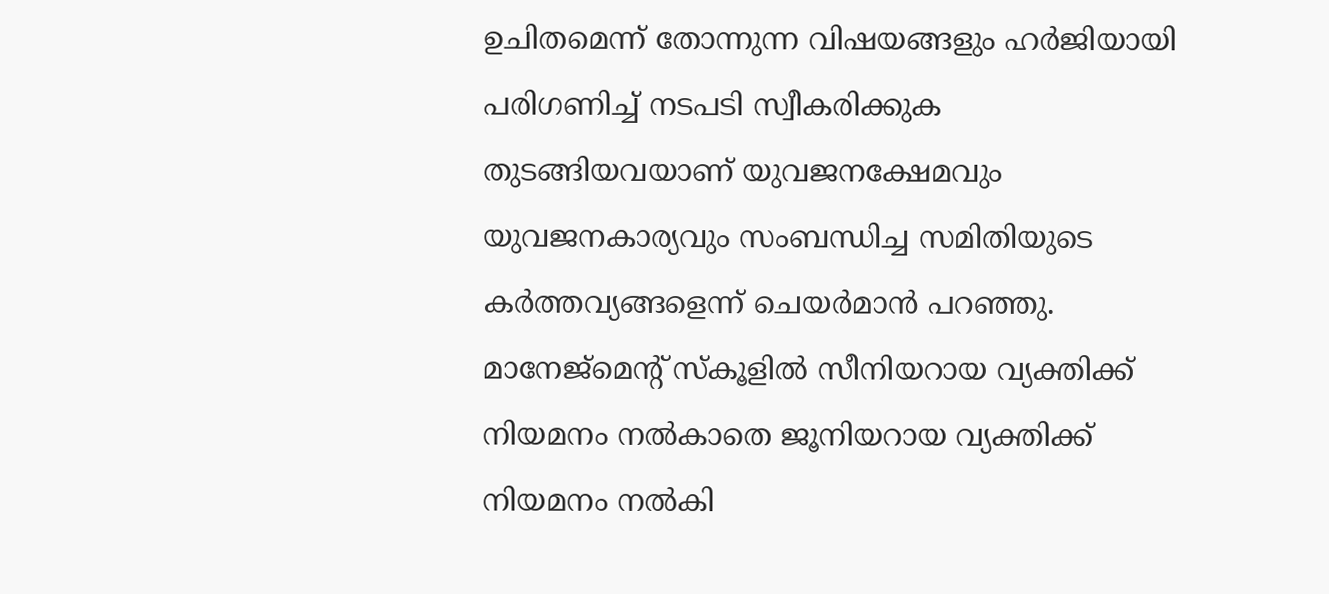ഉചിതമെന്ന് തോന്നുന്ന വിഷയങ്ങളും ഹര്‍ജിയായി പരിഗണിച്ച് നടപടി സ്വീകരിക്കുക തുടങ്ങിയവയാണ് യുവജനക്ഷേമവും യുവജനകാര്യവും സംബന്ധിച്ച സമിതിയുടെ കര്‍ത്തവ്യങ്ങളെന്ന് ചെയര്‍മാന്‍ പറഞ്ഞു.
മാനേജ്മെന്റ് സ്‌കൂളില്‍ സീനിയറായ വ്യക്തിക്ക് നിയമനം നല്‍കാതെ ജൂനിയറായ വ്യക്തിക്ക് നിയമനം നല്‍കി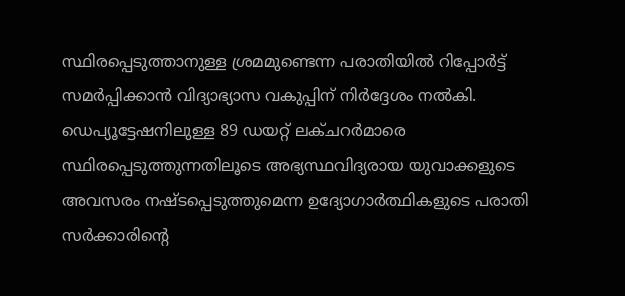സ്ഥിരപ്പെടുത്താനുള്ള ശ്രമമുണ്ടെന്ന പരാതിയില്‍ റിപ്പോര്‍ട്ട് സമര്‍പ്പിക്കാന്‍ വിദ്യാഭ്യാസ വകുപ്പിന് നിര്‍ദ്ദേശം നല്‍കി. ഡെപ്യൂട്ടേഷനിലുള്ള 89 ഡയറ്റ് ലക്ചറര്‍മാരെ സ്ഥിരപ്പെടുത്തുന്നതിലൂടെ അഭ്യസ്ഥവിദ്യരായ യുവാക്കളുടെ അവസരം നഷ്ടപ്പെടുത്തുമെന്ന ഉദ്യോഗാര്‍ത്ഥികളുടെ പരാതി സര്‍ക്കാരിന്റെ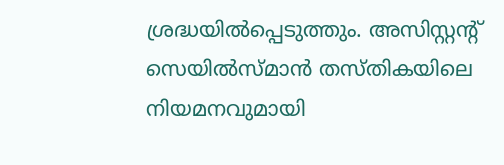ശ്രദ്ധയില്‍പ്പെടുത്തും. അസിസ്റ്റന്റ് സെയില്‍സ്മാന്‍ തസ്തികയിലെ നിയമനവുമായി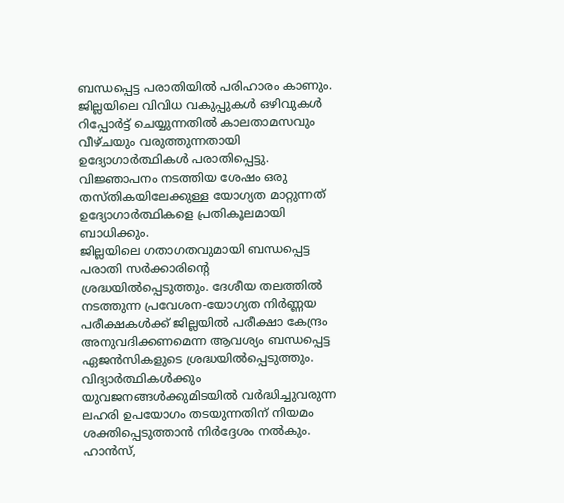ബന്ധപ്പെട്ട പരാതിയില്‍ പരിഹാരം കാണും. ജില്ലയിലെ വിവിധ വകുപ്പുകള്‍ ഒഴിവുകള്‍ റിപ്പോര്‍ട്ട് ചെയ്യുന്നതില്‍ കാലതാമസവും വീഴ്ചയും വരുത്തുന്നതായി ഉദ്യോഗാര്‍ത്ഥികള്‍ പരാതിപ്പെട്ടു. വിജ്ഞാപനം നടത്തിയ ശേഷം ഒരു തസ്തികയിലേക്കുള്ള യോഗ്യത മാറ്റുന്നത് ഉദ്യോഗാര്‍ത്ഥികളെ പ്രതികൂലമായി ബാധിക്കും.
ജില്ലയിലെ ഗതാഗതവുമായി ബന്ധപ്പെട്ട പരാതി സര്‍ക്കാരിന്റെ ശ്രദ്ധയില്‍പ്പെടുത്തും. ദേശീയ തലത്തില്‍ നടത്തുന്ന പ്രവേശന-യോഗ്യത നിര്‍ണ്ണയ പരീക്ഷകള്‍ക്ക് ജില്ലയില്‍ പരീക്ഷാ കേന്ദ്രം അനുവദിക്കണമെന്ന ആവശ്യം ബന്ധപ്പെട്ട ഏജന്‍സികളുടെ ശ്രദ്ധയില്‍പ്പെടുത്തും.
വിദ്യാര്‍ത്ഥികള്‍ക്കും യുവജനങ്ങള്‍ക്കുമിടയില്‍ വര്‍ദ്ധിച്ചുവരുന്ന ലഹരി ഉപയോഗം തടയുന്നതിന് നിയമം ശക്തിപ്പെടുത്താന്‍ നിര്‍ദ്ദേശം നല്‍കും. ഹാന്‍സ്,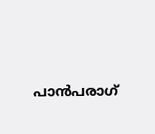പാന്‍പരാഗ്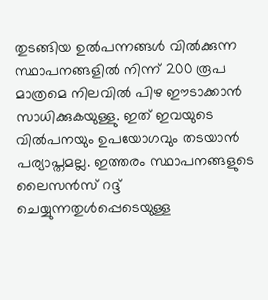തുടങ്ങിയ ഉല്‍പന്നങ്ങള്‍ വില്‍ക്കുന്ന സ്ഥാപനങ്ങളില്‍ നിന്ന് 200 രൂപ മാത്രമെ നിലവില്‍ പിഴ ഈടാക്കാന്‍ സാധിക്കുകയുള്ളു. ഇത് ഇവയുടെ വില്‍പനയും ഉപയോഗവും തടയാന്‍ പര്യാപ്തമല്ല. ഇത്തരം സ്ഥാപനങ്ങളുടെ ലൈസന്‍സ് റദ്ദ് ചെയ്യുന്നതുള്‍പ്പെടെയുള്ള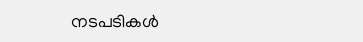നടപടികള്‍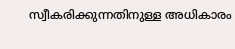സ്വീകരിക്കുന്നതിനുള്ള അധികാരം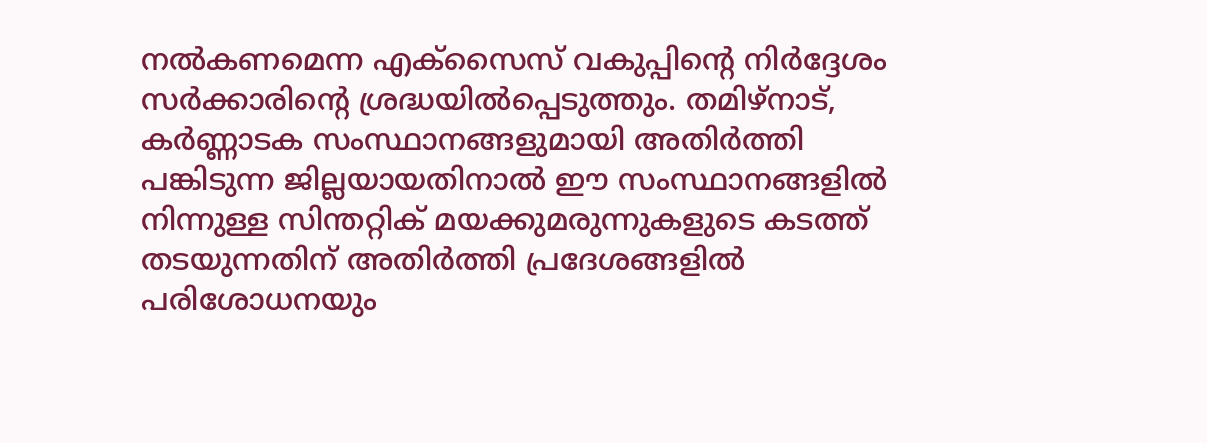നല്‍കണമെന്ന എക്സൈസ് വകുപ്പിന്റെ നിര്‍ദ്ദേശം സര്‍ക്കാരിന്റെ ശ്രദ്ധയില്‍പ്പെടുത്തും. തമിഴ്നാട്, കര്‍ണ്ണാടക സംസ്ഥാനങ്ങളുമായി അതിര്‍ത്തി പങ്കിടുന്ന ജില്ലയായതിനാല്‍ ഈ സംസ്ഥാനങ്ങളില്‍ നിന്നുള്ള സിന്തറ്റിക് മയക്കുമരുന്നുകളുടെ കടത്ത് തടയുന്നതിന് അതിര്‍ത്തി പ്രദേശങ്ങളില്‍ പരിശോധനയും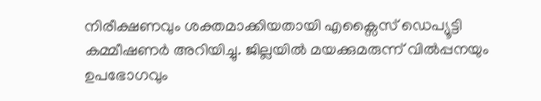നിരീക്ഷണവും ശക്തമാക്കിയതായി എക്സൈസ് ഡെപ്യൂട്ടി കമ്മീഷണര്‍ അറിയിച്ചു. ജില്ലയില്‍ മയക്കുമരുന്ന് വില്‍പ്പനയും ഉപഭോഗവും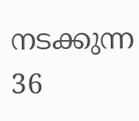നടക്കുന്ന 36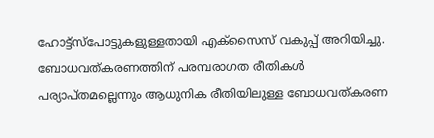ഹോട്ട്സ്പോട്ടുകളുള്ളതായി എക്സൈസ് വകുപ്പ് അറിയിച്ചു. ബോധവത്കരണത്തിന് പരമ്പരാഗത രീതികള്‍ പര്യാപ്തമല്ലെന്നും ആധുനിക രീതിയിലുള്ള ബോധവത്കരണ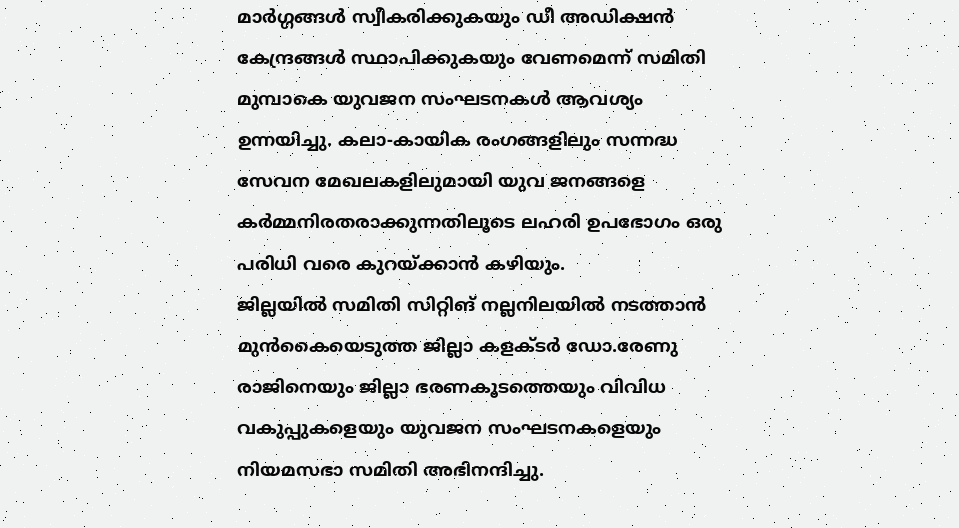മാര്‍ഗ്ഗങ്ങള്‍ സ്വീകരിക്കുകയും ഡീ അഡിക്ഷന്‍ കേന്ദ്രങ്ങള്‍ സ്ഥാപിക്കുകയും വേണമെന്ന് സമിതി മുമ്പാകെ യുവജന സംഘടനകള്‍ ആവശ്യം ഉന്നയിച്ചു. കലാ-കായിക രംഗങ്ങളിലും സന്നദ്ധ സേവന മേഖലകളിലുമായി യുവ ജനങ്ങളെ കര്‍മ്മനിരതരാക്കുന്നതിലൂടെ ലഹരി ഉപഭോഗം ഒരു പരിധി വരെ കുറയ്ക്കാന്‍ കഴിയും.
ജില്ലയില്‍ സമിതി സിറ്റിങ് നല്ലനിലയില്‍ നടത്താന്‍ മുന്‍കൈയെടുത്ത ജില്ലാ കളക്ടര്‍ ഡോ.രേണു രാജിനെയും ജില്ലാ ഭരണകൂടത്തെയും വിവിധ വകുപ്പുകളെയും യുവജന സംഘടനകളെയും നിയമസഭാ സമിതി അഭിനന്ദിച്ചു.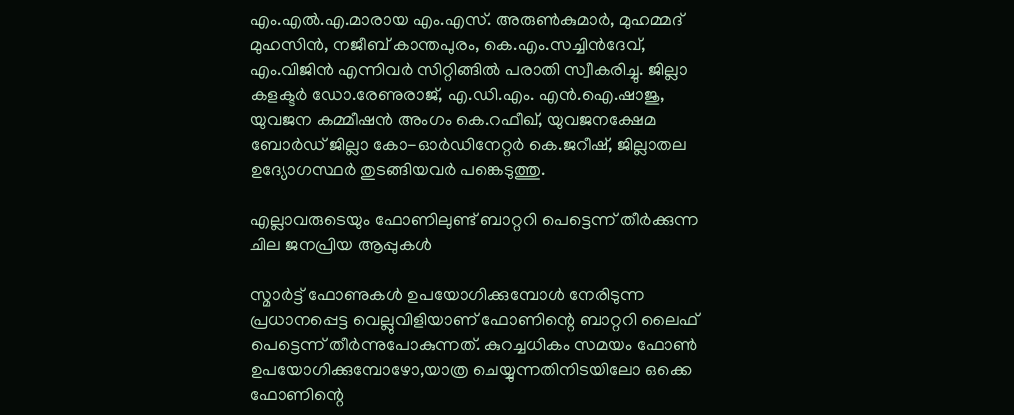എം.എല്‍.എ.മാരായ എം.എസ്. അരുണ്‍കുമാര്‍, മുഹമ്മദ് മുഹസിന്‍, നജീബ് കാന്തപുരം, കെ.എം.സച്ചിന്‍ദേവ്, എം.വിജിന്‍ എന്നിവര്‍ സിറ്റിങ്ങില്‍ പരാതി സ്വീകരിച്ചു. ജില്ലാ കളക്ടര്‍ ഡോ.രേണുരാജ്, എ.ഡി.എം. എന്‍.ഐ.ഷാജു, യുവജന കമ്മീഷന്‍ അംഗം കെ.റഫീഖ്, യുവജനക്ഷേമ ബോര്‍ഡ് ജില്ലാ കോ-ഓര്‍ഡിനേറ്റര്‍ കെ.ജറീഷ്, ജില്ലാതല ഉദ്യോഗസ്ഥര്‍ തുടങ്ങിയവര്‍ പങ്കെടുത്തു.

എല്ലാവരുടെയും ഫോണിലുണ്ട് ബാറ്ററി പെട്ടെന്ന് തീര്‍ക്കുന്ന ചില ജനപ്രിയ ആപ്പുകള്‍

സ്മാര്‍ട്ട് ഫോണുകള്‍ ഉപയോഗിക്കുമ്പോള്‍ നേരിടുന്ന പ്രധാനപ്പെട്ട വെല്ലുവിളിയാണ് ഫോണിന്റെ ബാറ്ററി ലൈഫ് പെട്ടെന്ന് തീര്‍ന്നുപോകുന്നത്. കുറച്ചധികം സമയം ഫോണ്‍ ഉപയോഗിക്കുമ്പോഴോ,യാത്ര ചെയ്യുന്നതിനിടയിലോ ഒക്കെ ഫോണിന്റെ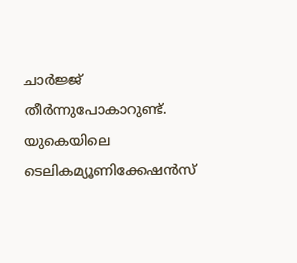ചാര്‍ജ്ജ് തീര്‍ന്നുപോകാറുണ്ട്. യുകെയിലെ ടെലികമ്യൂണിക്കേഷന്‍സ്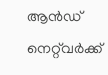ആന്‍ഡ് നെറ്റ്‌വര്‍ക്ക്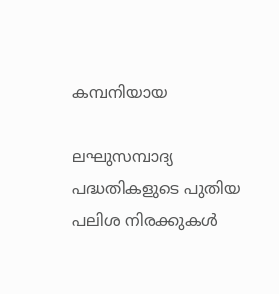കമ്പനിയായ

ലഘുസമ്പാദ്യ പദ്ധതികളുടെ പുതിയ പലിശ നിരക്കുകൾ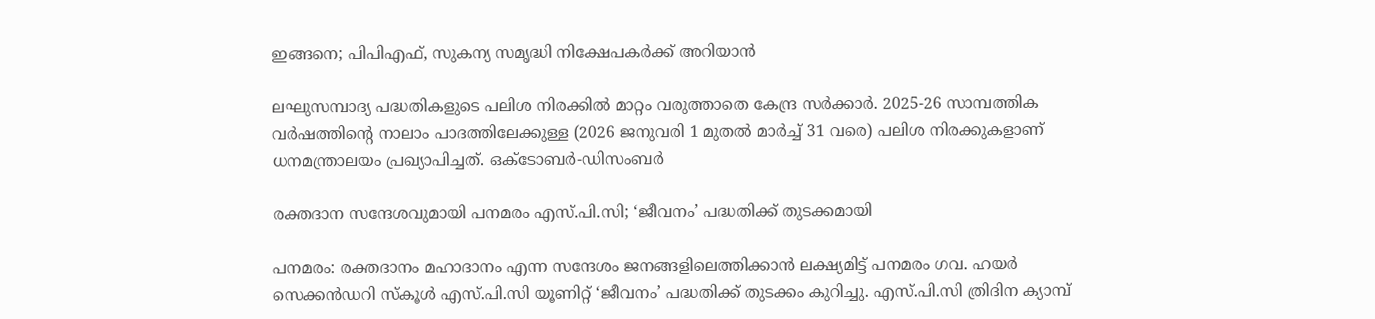ഇങ്ങനെ; പിപിഎഫ്, സുകന്യ സമൃദ്ധി നിക്ഷേപകർക്ക് അറിയാൻ

ലഘുസമ്പാദ്യ പദ്ധതികളുടെ പലിശ നിരക്കിൽ മാറ്റം വരുത്താതെ കേന്ദ്ര സർക്കാർ. 2025-26 സാമ്പത്തിക വർഷത്തിൻ്റെ നാലാം പാദത്തിലേക്കുള്ള (2026 ജനുവരി 1 മുതൽ മാർച്ച് 31 വരെ) പലിശ നിരക്കുകളാണ് ധനമന്ത്രാലയം പ്രഖ്യാപിച്ചത്. ഒക്ടോബർ-ഡിസംബർ

രക്തദാന സന്ദേശവുമായി പനമരം എസ്.പി.സി; ‘ജീവനം’ പദ്ധതിക്ക് തുടക്കമായി

പനമരം: രക്തദാനം മഹാദാനം എന്ന സന്ദേശം ജനങ്ങളിലെത്തിക്കാൻ ലക്ഷ്യമിട്ട് പനമരം ഗവ. ഹയർ സെക്കൻഡറി സ്കൂൾ എസ്.പി.സി യൂണിറ്റ് ‘ജീവനം’ പദ്ധതിക്ക് തുടക്കം കുറിച്ചു. എസ്.പി.സി ത്രിദിന ക്യാമ്പ്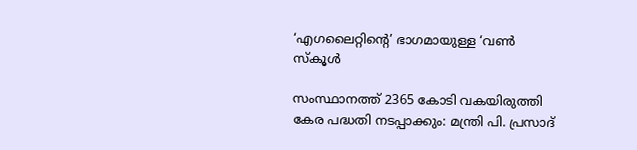‘എഗലൈറ്റിന്റെ’ ഭാഗമായുള്ള ‘വൺ സ്കൂൾ

സംസ്ഥാനത്ത് 2365 കോടി വകയിരുത്തി കേര പദ്ധതി നടപ്പാക്കും: മന്ത്രി പി. പ്രസാദ്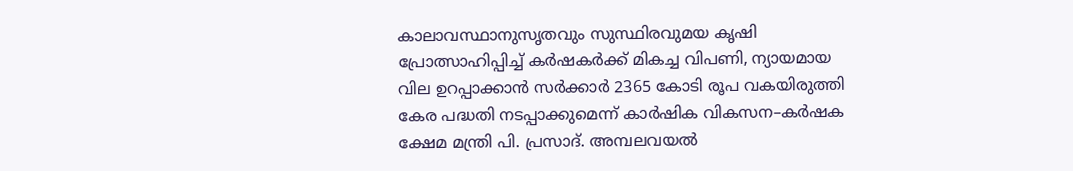കാലാവസ്ഥാനുസൃതവും സുസ്ഥിരവുമയ കൃഷി പ്രോത്സാഹിപ്പിച്ച് കർഷകർക്ക് മികച്ച വിപണി, ന്യായമായ വില ഉറപ്പാക്കാൻ സർക്കാർ 2365 കോടി രൂപ വകയിരുത്തി കേര പദ്ധതി നടപ്പാക്കുമെന്ന് കാർഷിക വികസന–കർഷക ക്ഷേമ മന്ത്രി പി. പ്രസാദ്. അമ്പലവയൽ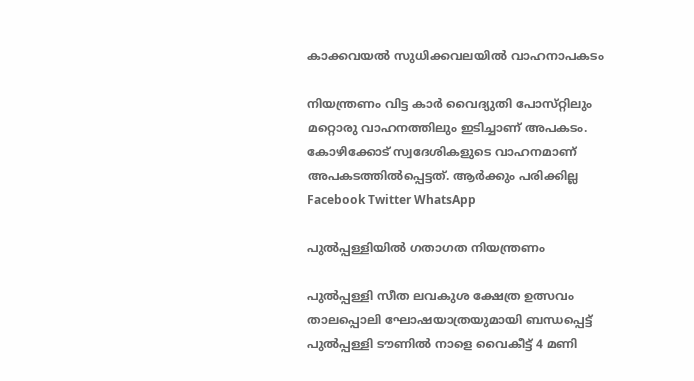കാക്കവയൽ സുധിക്കവലയിൽ വാഹനാപകടം

നിയന്ത്രണം വിട്ട കാർ വൈദ്യുതി പോസ്‌റ്റിലും മറ്റൊരു വാഹനത്തിലും ഇടിച്ചാണ് അപകടം. കോഴിക്കോട് സ്വദേശികളുടെ വാഹനമാണ് അപകടത്തിൽപ്പെട്ടത്. ആർക്കും പരിക്കില്ല Facebook Twitter WhatsApp

പുൽപ്പള്ളിയിൽ ഗതാഗത നിയന്ത്രണം

പുൽപ്പള്ളി സീത ലവകുശ ക്ഷേത്ര ഉത്സവം താലപ്പൊലി ഘോഷയാത്രയുമായി ബന്ധപ്പെട്ട് പുൽപ്പള്ളി ടൗണിൽ നാളെ വൈകീട്ട് 4 മണി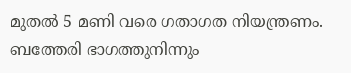മുതൽ 5 മണി വരെ ഗതാഗത നിയന്ത്രണം. ബത്തേരി ഭാഗത്തുനിന്നും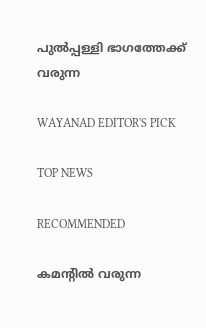പുൽപ്പള്ളി ഭാഗത്തേക്ക് വരുന്ന

WAYANAD EDITOR'S PICK

TOP NEWS

RECOMMENDED

കമന്റിൽ വരുന്ന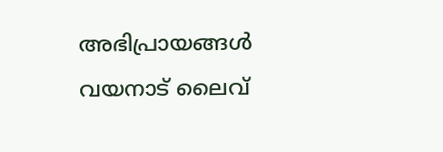അഭിപ്രായങ്ങൾ വയനാട് ലൈവ്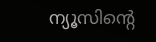ന്യൂസിന്റെ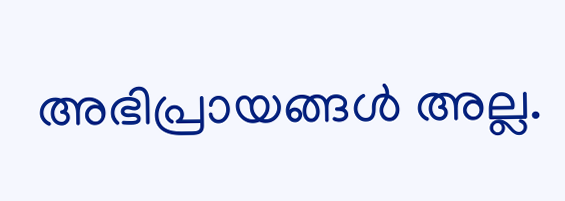അഭിപ്രായങ്ങൾ അല്ല.